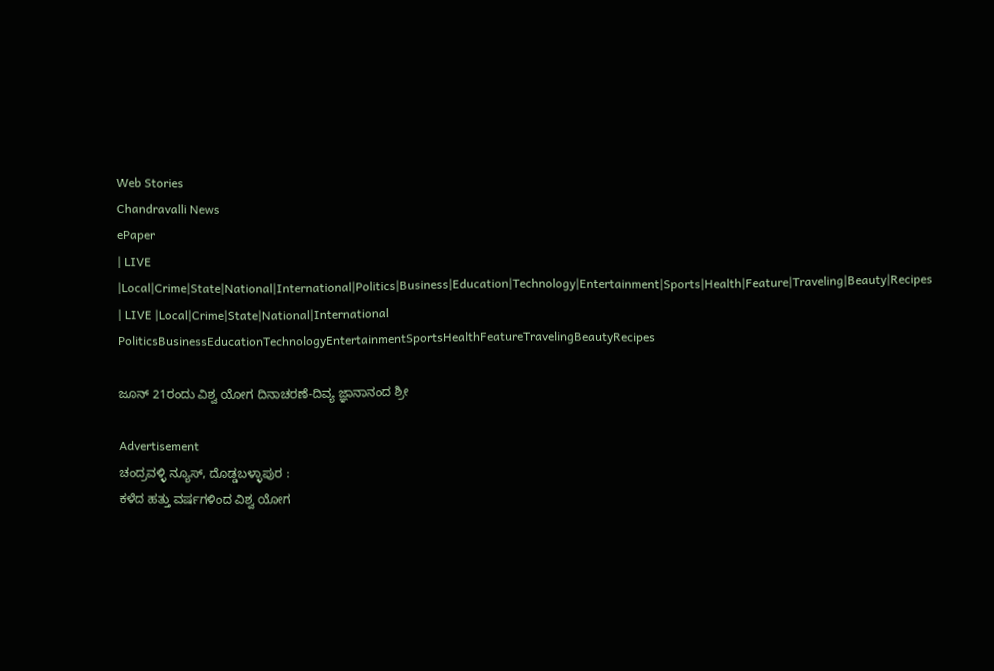Web Stories
Chandravalli News
ePaper
| LIVE |Local|Crime|State|National|International|Politics|Business|Education|Technology|Entertainment|Sports|Health|Feature|Traveling|Beauty|Recipes
| LIVE |Local|Crime|State|National|International
PoliticsBusinessEducationTechnologyEntertainmentSportsHealthFeatureTravelingBeautyRecipes

ಜೂನ್ 21ರಂದು ವಿಶ್ವ ಯೋಗ ದಿನಾಚರಣೆ-ದಿವ್ಯ ಜ್ಞಾನಾನಂದ ಶ್ರೀ

Advertisement
ಚಂದ್ರವಳ್ಳಿ ನ್ಯೂಸ್, ದೊಡ್ಡಬಳ್ಳಾಪುರ :
ಕಳೆದ ಹತ್ತು ವರ್ಷಗಳಿಂದ ವಿಶ್ವ ಯೋಗ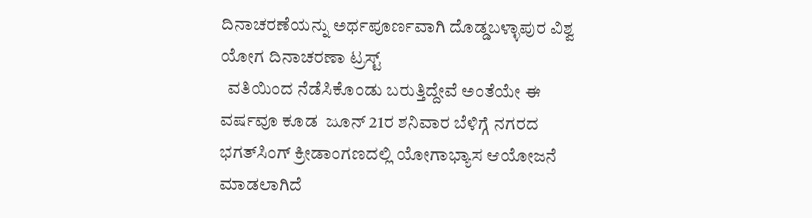ದಿನಾಚರಣೆಯನ್ನು ಅರ್ಥಪೂರ್ಣವಾಗಿ ದೊಡ್ಡಬಳ್ಳಾಪುರ ವಿಶ್ವ ಯೋಗ ದಿನಾಚರಣಾ ಟ್ರಸ್ಟ್
  ವತಿಯಿಂದ ನೆಡೆಸಿಕೊಂಡು ಬರುತ್ತಿದ್ದೇವೆ ಅಂತೆಯೇ ಈ ವರ್ಷವೂ ಕೂಡ  ಜೂನ್ 21ರ ಶನಿವಾರ ಬೆಳಿಗ್ಗೆ ನಗರದ ಭಗತ್‌ಸಿಂಗ್‌ ಕ್ರೀಡಾಂಗಣದಲ್ಲಿ ಯೋಗಾಭ್ಯಾಸ ಆಯೋಜನೆ ಮಾಡಲಾಗಿದೆ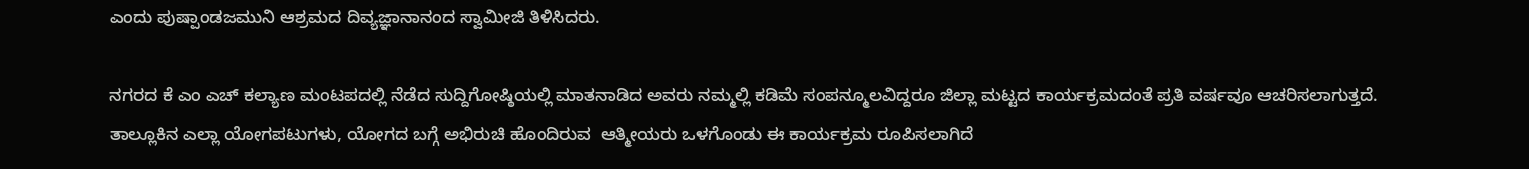ಎಂದು ಪುಷ್ಪಾಂಡಜಮುನಿ ಆಶ್ರಮದ ದಿವ್ಯಜ್ಞಾನಾನಂದ ಸ್ವಾಮೀಜಿ ತಿಳಿಸಿದರು.

ನಗರದ ಕೆ ಎಂ ಎಚ್ ಕಲ್ಯಾಣ ಮಂಟಪದಲ್ಲಿ ನೆಡೆದ ಸುದ್ದಿಗೋಷ್ಠಿಯಲ್ಲಿ ಮಾತನಾಡಿದ ಅವರು ನಮ್ಮಲ್ಲಿ ಕಡಿಮೆ ಸಂಪನ್ಮೂಲವಿದ್ದರೂ ಜಿಲ್ಲಾ ಮಟ್ಟದ ಕಾರ್ಯಕ್ರಮದಂತೆ ಪ್ರತಿ ವರ್ಷವೂ ಆಚರಿಸಲಾಗುತ್ತದೆ. ತಾಲ್ಲೂಕಿನ ಎಲ್ಲಾ ಯೋಗಪಟುಗಳು, ಯೋಗದ ಬಗ್ಗೆ ಅಭಿರುಚಿ ಹೊಂದಿರುವ  ಆತ್ಮೀಯರು ಒಳಗೊಂಡು ಈ ಕಾರ್ಯಕ್ರಮ ರೂಪಿಸಲಾಗಿದೆ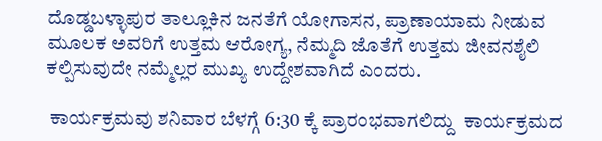ದೊಡ್ಡಬಳ್ಳಾಪುರ ತಾಲ್ಲೂಕಿನ ಜನತೆಗೆ ಯೋಗಾಸನ, ಪ್ರಾಣಾಯಾಮ ನೀಡುವ ಮೂಲಕ ಅವರಿಗೆ ಉತ್ತಮ ಆರೋಗ್ಯ, ನೆಮ್ಮದಿ ಜೊತೆಗೆ ಉತ್ತಮ ಜೀವನಶೈಲಿ ಕಲ್ಪಿಸುವುದೇ ನಮ್ಮೆಲ್ಲರ ಮುಖ್ಯ ಉದ್ದೇಶವಾಗಿದೆ ಎಂದರು.

 ಕಾರ್ಯಕ್ರಮವು ಶನಿವಾರ ಬೆಳಗ್ಗೆ 6:30 ಕ್ಕೆ ಪ್ರಾರಂಭವಾಗಲಿದ್ದು  ಕಾರ್ಯಕ್ರಮದ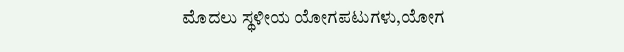ಮೊದಲು ಸ್ಥಳೀಯ ಯೋಗಪಟುಗಳು,ಯೋಗ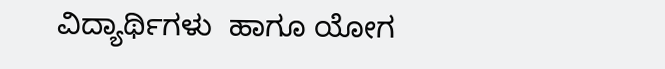ವಿದ್ಯಾರ್ಥಿಗಳು  ಹಾಗೂ ಯೋಗ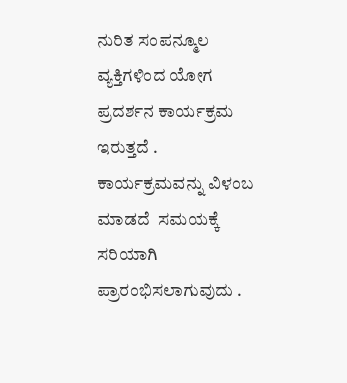ನುರಿತ ಸಂಪನ್ಮೂಲ ವ್ಯಕ್ತಿಗಳಿಂದ ಯೋಗ ಪ್ರದರ್ಶನ ಕಾರ್ಯಕ್ರಮ ಇರುತ್ತದೆ . ಕಾರ್ಯಕ್ರಮವನ್ನು ವಿಳಂಬ ಮಾಡದೆ  ಸಮಯಕ್ಕೆ ಸರಿಯಾಗಿ ಪ್ರಾರಂಭಿಸಲಾಗುವುದು .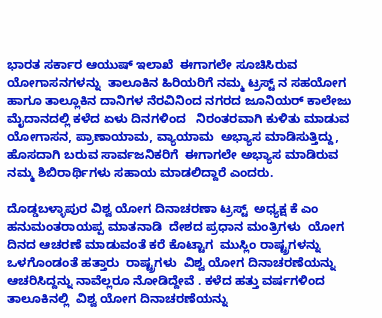ಭಾರತ ಸರ್ಕಾರ ಆಯುಷ್ ಇಲಾಖೆ  ಈಗಾಗಲೇ ಸೂಚಿಸಿರುವ ಯೋಗಾಸನಗಳನ್ನು  ತಾಲೂಕಿನ ಹಿರಿಯರಿಗೆ ನಮ್ಮ ಟ್ರಸ್ಟ್ ನ ಸಹಯೋಗ ಹಾಗೂ ತಾಲ್ಲೂಕಿನ ದಾನಿಗಳ ನೆರವಿನಿಂದ ನಗರದ ಜೂನಿಯರ್ ಕಾಲೇಜು ಮೈದಾನದಲ್ಲಿ ಕಳೆದ ಏಳು ದಿನಗಳಿಂದ   ನಿರಂತರವಾಗಿ ಕುಳಿತು ಮಾಡುವ ಯೋಗಾಸನ, ಪ್ರಾಣಾಯಾಮ, ವ್ಯಾಯಾಮ  ಅಭ್ಯಾಸ ಮಾಡಿಸುತ್ತಿದ್ದು, ಹೊಸದಾಗಿ ಬರುವ ಸಾರ್ವಜನಿಕರಿಗೆ  ಈಗಾಗಲೇ ಅಭ್ಯಾಸ ಮಾಡಿರುವ  ನಮ್ಮ ಶಿಬಿರಾರ್ಥಿಗಳು ಸಹಾಯ ಮಾಡಲಿದ್ದಾರೆ ಎಂದರು.

ದೊಡ್ಡಬಳ್ಳಾಪುರ ವಿಶ್ವ ಯೋಗ ದಿನಾಚರಣಾ ಟ್ರಸ್ಟ್  ಅಧ್ಯಕ್ಷ ಕೆ ಎಂ ಹನುಮಂತರಾಯಪ್ಪ ಮಾತನಾಡಿ  ದೇಶದ ಪ್ರಧಾನ ಮಂತ್ರಿಗಳು  ಯೋಗ ದಿನದ ಆಚರಣೆ ಮಾಡುವಂತೆ ಕರೆ ಕೊಟ್ಟಾಗ  ಮುಸ್ಲಿಂ ರಾಷ್ಟ್ರಗಳನ್ನು ಒಳಗೊಂಡಂತೆ ಹತ್ತಾರು  ರಾಷ್ಟ್ರಗಳು  ವಿಶ್ವ ಯೋಗ ದಿನಾಚರಣೆಯನ್ನು  ಆಚರಿಸಿದ್ದನ್ನು ನಾವೆಲ್ಲರೂ ನೋಡಿದ್ದೇವೆ . ಕಳೆದ ಹತ್ತು ವರ್ಷಗಳಿಂದ ತಾಲೂಕಿನಲ್ಲಿ  ವಿಶ್ವ ಯೋಗ ದಿನಾಚರಣೆಯನ್ನು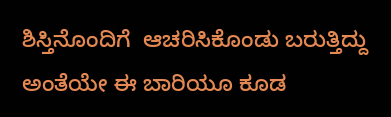ಶಿಸ್ತಿನೊಂದಿಗೆ  ಆಚರಿಸಿಕೊಂಡು ಬರುತ್ತಿದ್ದು  ಅಂತೆಯೇ ಈ ಬಾರಿಯೂ ಕೂಡ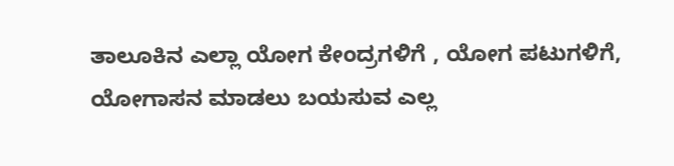ತಾಲೂಕಿನ ಎಲ್ಲಾ ಯೋಗ ಕೇಂದ್ರಗಳಿಗೆ , ಯೋಗ ಪಟುಗಳಿಗೆ, ಯೋಗಾಸನ ಮಾಡಲು ಬಯಸುವ ಎಲ್ಲ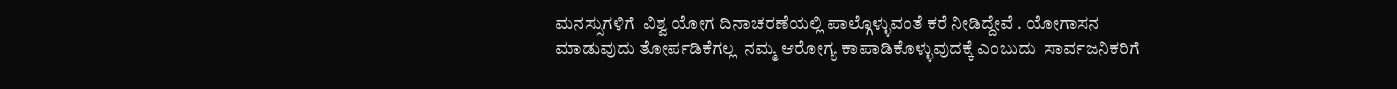ಮನಸ್ಸುಗಳಿಗೆ  ವಿಶ್ವ ಯೋಗ ದಿನಾಚರಣೆಯಲ್ಲಿ ಪಾಲ್ಗೊಳ್ಳುವಂತೆ ಕರೆ ನೀಡಿದ್ದೇವೆ . ಯೋಗಾಸನ ಮಾಡುವುದು ತೋರ್ಪಡಿಕೆಗಲ್ಲ  ನಮ್ಮ ಆರೋಗ್ಯ ಕಾಪಾಡಿಕೊಳ್ಳುವುದಕ್ಕೆ ಎಂಬುದು  ಸಾರ್ವಜನಿಕರಿಗೆ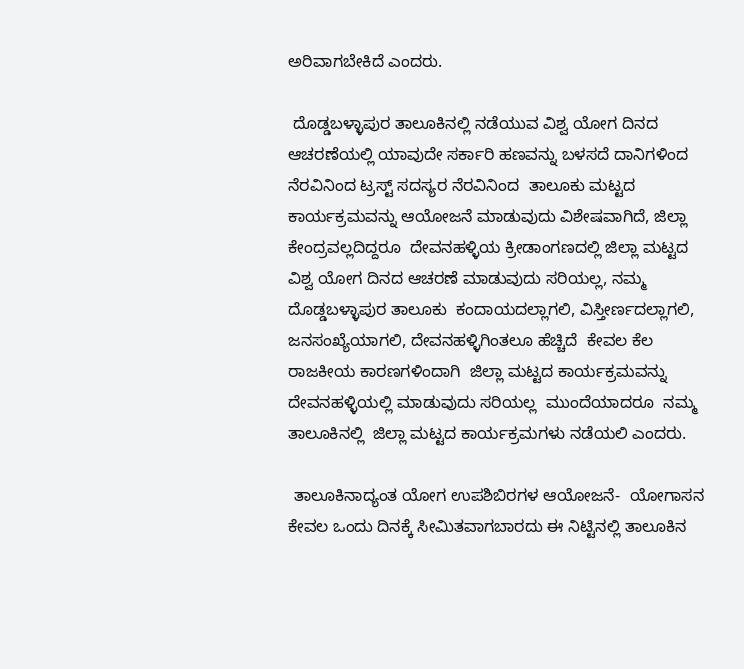ಅರಿವಾಗಬೇಕಿದೆ ಎಂದರು.

 ದೊಡ್ಡಬಳ್ಳಾಪುರ ತಾಲೂಕಿನಲ್ಲಿ ನಡೆಯುವ ವಿಶ್ವ ಯೋಗ ದಿನದ ಆಚರಣೆಯಲ್ಲಿ ಯಾವುದೇ ಸರ್ಕಾರಿ ಹಣವನ್ನು ಬಳಸದೆ ದಾನಿಗಳಿಂದ ನೆರವಿನಿಂದ ಟ್ರಸ್ಟ್ ಸದಸ್ಯರ ನೆರವಿನಿಂದ  ತಾಲೂಕು ಮಟ್ಟದ ಕಾರ್ಯಕ್ರಮವನ್ನು ಆಯೋಜನೆ ಮಾಡುವುದು ವಿಶೇಷವಾಗಿದೆ, ಜಿಲ್ಲಾ ಕೇಂದ್ರವಲ್ಲದಿದ್ದರೂ  ದೇವನಹಳ್ಳಿಯ ಕ್ರೀಡಾಂಗಣದಲ್ಲಿ ಜಿಲ್ಲಾ ಮಟ್ಟದ  ವಿಶ್ವ ಯೋಗ ದಿನದ ಆಚರಣೆ ಮಾಡುವುದು ಸರಿಯಲ್ಲ, ನಮ್ಮ ದೊಡ್ಡಬಳ್ಳಾಪುರ ತಾಲೂಕು  ಕಂದಾಯದಲ್ಲಾಗಲಿ, ವಿಸ್ತೀರ್ಣದಲ್ಲಾಗಲಿ, ಜನಸಂಖ್ಯೆಯಾಗಲಿ, ದೇವನಹಳ್ಳಿಗಿಂತಲೂ ಹೆಚ್ಚಿದೆ  ಕೇವಲ ಕೆಲ ರಾಜಕೀಯ ಕಾರಣಗಳಿಂದಾಗಿ  ಜಿಲ್ಲಾ ಮಟ್ಟದ ಕಾರ್ಯಕ್ರಮವನ್ನು  ದೇವನಹಳ್ಳಿಯಲ್ಲಿ ಮಾಡುವುದು ಸರಿಯಲ್ಲ  ಮುಂದೆಯಾದರೂ  ನಮ್ಮ ತಾಲೂಕಿನಲ್ಲಿ  ಜಿಲ್ಲಾ ಮಟ್ಟದ ಕಾರ್ಯಕ್ರಮಗಳು ನಡೆಯಲಿ ಎಂದರು.

 ತಾಲೂಕಿನಾದ್ಯಂತ ಯೋಗ ಉಪಶಿಬಿರಗಳ ಆಯೋಜನೆ-  ಯೋಗಾಸನ ಕೇವಲ ಒಂದು ದಿನಕ್ಕೆ ಸೀಮಿತವಾಗಬಾರದು ಈ ನಿಟ್ಟಿನಲ್ಲಿ ತಾಲೂಕಿನ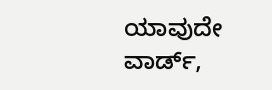ಯಾವುದೇ ವಾರ್ಡ್,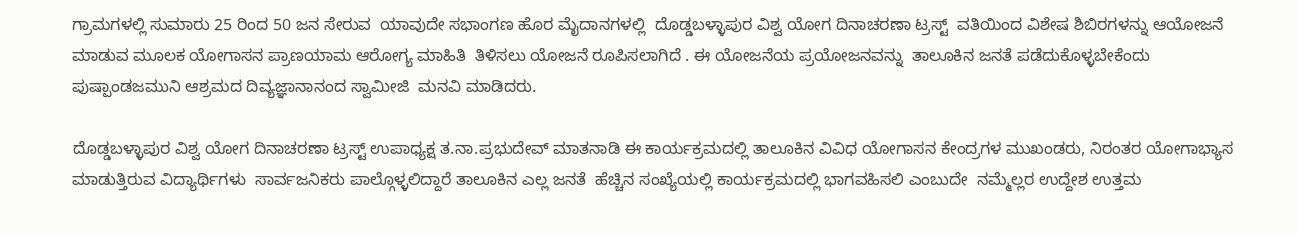ಗ್ರಾಮಗಳಲ್ಲಿ ಸುಮಾರು 25 ರಿಂದ 50 ಜನ ಸೇರುವ  ಯಾವುದೇ ಸಭಾಂಗಣ ಹೊರ ಮೈದಾನಗಳಲ್ಲಿ  ದೊಡ್ಡಬಳ್ಳಾಪುರ ವಿಶ್ವ ಯೋಗ ದಿನಾಚರಣಾ ಟ್ರಸ್ಟ್  ವತಿಯಿಂದ ವಿಶೇಷ ಶಿಬಿರಗಳನ್ನು ಆಯೋಜನೆ ಮಾಡುವ ಮೂಲಕ ಯೋಗಾಸನ ಪ್ರಾಣಯಾಮ ಆರೋಗ್ಯ ಮಾಹಿತಿ  ತಿಳಿಸಲು ಯೋಜನೆ ರೂಪಿಸಲಾಗಿದೆ . ಈ ಯೋಜನೆಯ ಪ್ರಯೋಜನವನ್ನು  ತಾಲೂಕಿನ ಜನತೆ ಪಡೆದುಕೊಳ್ಳಬೇಕೆಂದು  ಪುಷ್ಪಾಂಡಜಮುನಿ ಆಶ್ರಮದ ದಿವ್ಯಜ್ಞಾನಾನಂದ ಸ್ವಾಮೀಜಿ  ಮನವಿ ಮಾಡಿದರು.

ದೊಡ್ಡಬಳ್ಳಾಪುರ ವಿಶ್ವ ಯೋಗ ದಿನಾಚರಣಾ ಟ್ರಸ್ಟ್ ಉಪಾಧ್ಯಕ್ಷ ತ.ನಾ.ಪ್ರಭುದೇವ್ ಮಾತನಾಡಿ ಈ ಕಾರ್ಯಕ್ರಮದಲ್ಲಿ ತಾಲೂಕಿನ ವಿವಿಧ ಯೋಗಾಸನ ಕೇಂದ್ರಗಳ ಮುಖಂಡರು, ನಿರಂತರ ಯೋಗಾಭ್ಯಾಸ ಮಾಡುತ್ತಿರುವ ವಿದ್ಯಾರ್ಥಿಗಳು  ಸಾರ್ವಜನಿಕರು ಪಾಲ್ಗೊಳ್ಳಲಿದ್ದಾರೆ ತಾಲೂಕಿನ ಎಲ್ಲ ಜನತೆ  ಹೆಚ್ಚಿನ ಸಂಖ್ಯೆಯಲ್ಲಿ ಕಾರ್ಯಕ್ರಮದಲ್ಲಿ ಭಾಗವಹಿಸಲಿ ಎಂಬುದೇ  ನಮ್ಮೆಲ್ಲರ ಉದ್ದೇಶ ಉತ್ತಮ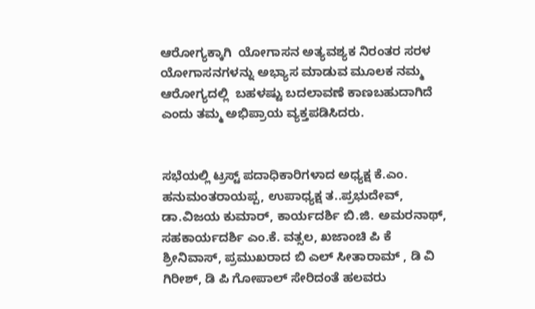ಆರೋಗ್ಯಕ್ಕಾಗಿ  ಯೋಗಾಸನ ಅತ್ಯವಶ್ಯಕ ನಿರಂತರ ಸರಳ ಯೋಗಾಸನಗಳನ್ನು ಅಭ್ಯಾಸ ಮಾಡುವ ಮೂಲಕ ನಮ್ಮ ಆರೋಗ್ಯದಲ್ಲಿ  ಬಹಳಷ್ಟು ಬದಲಾವಣೆ ಕಾಣಬಹುದಾಗಿದೆ  ಎಂದು ತಮ್ಮ ಅಭಿಪ್ರಾಯ ವ್ಯಕ್ತಪಡಿಸಿದರು.


ಸಭೆಯಲ್ಲಿ ಟ್ರಸ್ಟ್ ಪದಾಧಿಕಾರಿಗಳಾದ ಅಧ್ಯಕ್ಷ ಕೆ.ಎಂ. ಹನುಮಂತರಾಯಪ್ಪ, ಉಪಾಧ್ಯಕ್ಷ ತ..ಪ್ರಭುದೇವ್, ಡಾ.ವಿಜಯ ಕುಮಾರ್, ಕಾರ್ಯದರ್ಶಿ ಬಿ.ಜಿ. ಅಮರನಾಥ್, ಸಹಕಾರ್ಯದರ್ಶಿ ಎಂ.ಕೆ. ವತ್ಸಲ, ಖಜಾಂಚಿ ಪಿ ಕೆ ಶ್ರೀನಿವಾಸ್, ಪ್ರಮುಖರಾದ ಬಿ ಎಲ್ ಸೀತಾರಾಮ್ , ಡಿ ವಿ ಗಿರೀಶ್, ಡಿ ಪಿ ಗೋಪಾಲ್ ಸೇರಿದಂತೆ ಹಲವರು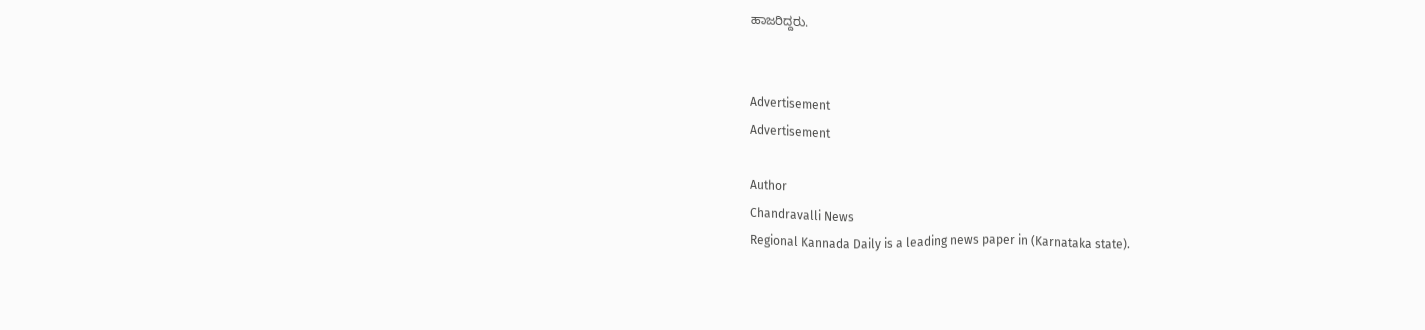ಹಾಜರಿದ್ದರು.


Advertisement
Advertisement

Author
Chandravalli News
Regional Kannada Daily is a leading news paper in (Karnataka state).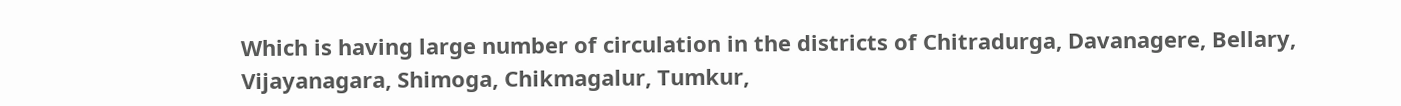Which is having large number of circulation in the districts of Chitradurga, Davanagere, Bellary, Vijayanagara, Shimoga, Chikmagalur, Tumkur,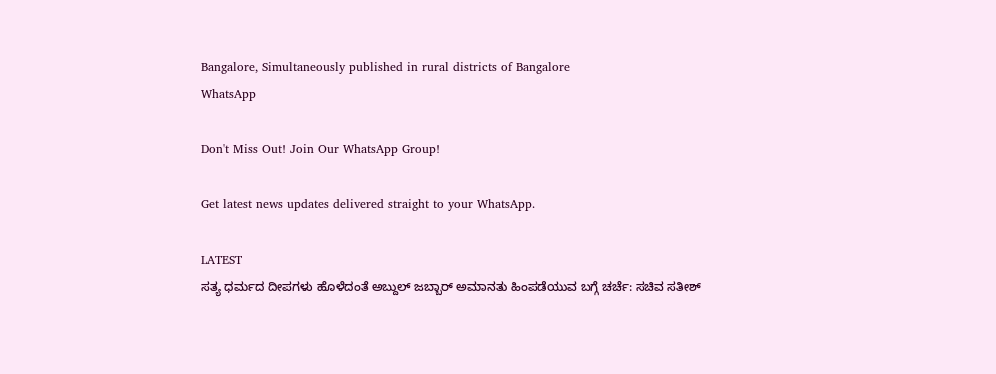Bangalore, Simultaneously published in rural districts of Bangalore
WhatsApp

Don't Miss Out! Join Our WhatsApp Group!

Get latest news updates delivered straight to your WhatsApp.

LATEST
ಸತ್ಯ ಧರ್ಮದ ದೀಪಗಳು ಹೊಳೆದಂತೆ ಅಬ್ದುಲ್ ಜಬ್ಬಾರ್ ಅಮಾನತು ಹಿಂಪಡೆಯುವ ಬಗ್ಗೆ ಚರ್ಚೆ: ಸಚಿವ ಸತೀಶ್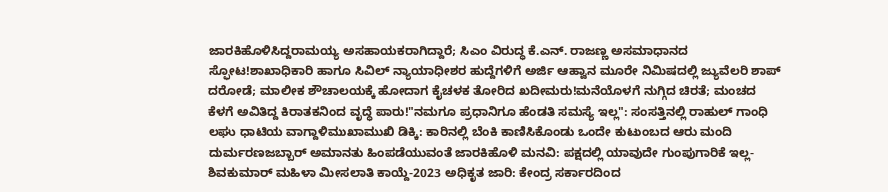ಜಾರಕಿಹೊಳಿಸಿದ್ದರಾಮಯ್ಯ ಅಸಹಾಯಕರಾಗಿದ್ದಾರೆ; ಸಿಎಂ ವಿರುದ್ಧ ಕೆ.ಎನ್. ರಾಜಣ್ಣ ಅಸಮಾಧಾನದ ಸ್ಫೋಟ!ಶಾಖಾಧಿಕಾರಿ ಹಾಗೂ ಸಿವಿಲ್ ನ್ಯಾಯಾಧೀಶರ ಹುದ್ದೆಗಳಿಗೆ ಅರ್ಜಿ ಆಹ್ವಾನ ಮೂರೇ ನಿಮಿಷದಲ್ಲಿ ಜ್ಯುವೆಲರಿ ಶಾಪ್ ದರೋಡೆ; ಮಾಲೀಕ ಶೌಚಾಲಯಕ್ಕೆ ಹೋದಾಗ ಕೈಚಳಕ ತೋರಿದ ಖದೀಮರು!ಮನೆಯೊಳಗೆ ನುಗ್ಗಿದ ಚಿರತೆ; ಮಂಚದ ಕೆಳಗೆ ಅವಿತಿದ್ದ ಕಿರಾತಕನಿಂದ ವೃದ್ಧೆ ಪಾರು!"ನಮಗೂ ಪ್ರಧಾನಿಗೂ ಹೆಂಡತಿ ಸಮಸ್ಯೆ ಇಲ್ಲ": ಸಂಸತ್ತಿನಲ್ಲಿ ರಾಹುಲ್ ಗಾಂಧಿ ಲಘು ಧಾಟಿಯ ವಾಗ್ದಾಳಿಮುಖಾಮುಖಿ ಡಿಕ್ಕಿ: ಕಾರಿನಲ್ಲಿ ಬೆಂಕಿ ಕಾಣಿಸಿಕೊಂಡು ಒಂದೇ ಕುಟುಂಬದ ಆರು ಮಂದಿ ದುರ್ಮರಣಜಬ್ಬಾರ್ ಅಮಾನತು ಹಿಂಪಡೆಯುವಂತೆ ಜಾರಕಿಹೊಳಿ ಮನವಿ: ಪಕ್ಷದಲ್ಲಿ ಯಾವುದೇ ಗುಂಪುಗಾರಿಕೆ ಇಲ್ಲ-ಶಿವಕುಮಾರ್ ಮಹಿಳಾ ಮೀಸಲಾತಿ ಕಾಯ್ದೆ-2023 ಅಧಿಕೃತ ಜಾರಿ: ಕೇಂದ್ರ ಸರ್ಕಾರದಿಂದ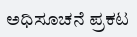ಅಧಿಸೂಚನೆ ಪ್ರಕಟ